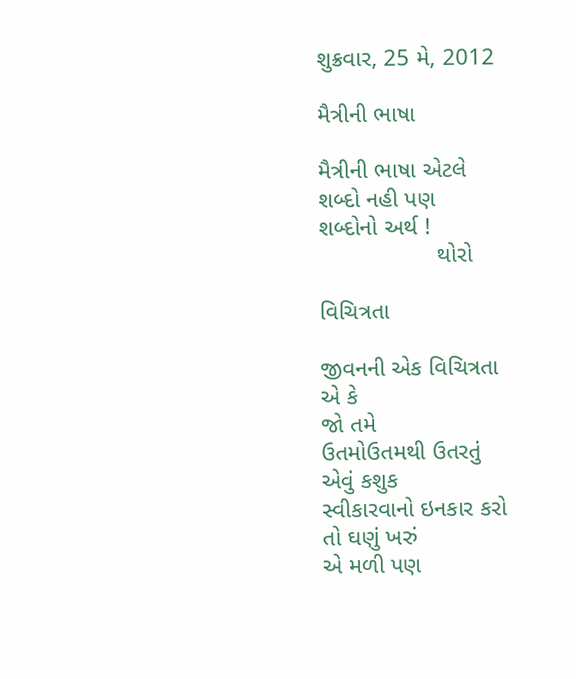શુક્રવાર, 25 મે, 2012

મૈત્રીની ભાષા

મૈત્રીની ભાષા એટલે
શબ્દો નહી પણ
શબ્દોનો અર્થ !
                  થોરો

વિચિત્રતા

જીવનની એક વિચિત્રતા
એ કે
જો તમે
ઉતમોઉતમથી ઉતરતું
એવું કશુક
સ્વીકારવાનો ઇનકાર કરો
તો ઘણું ખરું
એ મળી પણ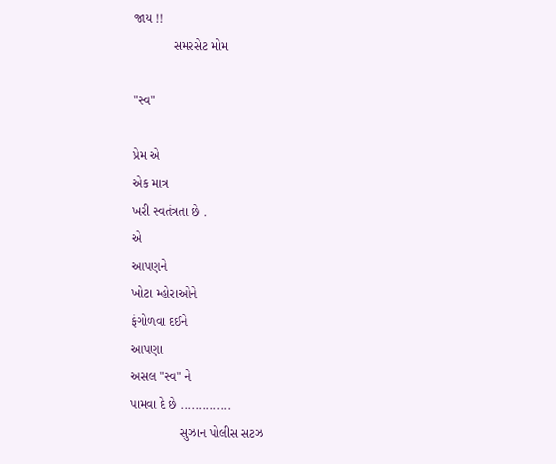જાય !!
           સમરસેટ મોમ

"સ્વ"

પ્રેમ એ
એક માત્ર
ખરી સ્વતંત્રતા છે .
એ
આપણને
ખોટા મ્હોરાઓને
ફંગોળવા દઈને
આપણા
અસલ "સ્વ" ને
પામવા દે છે ..............
              સુઝાન પોલીસ સટઝ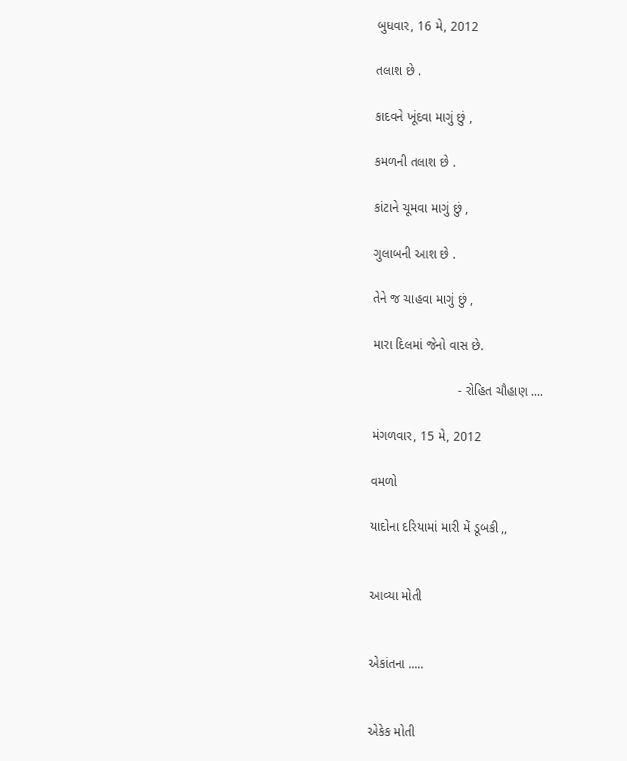બુધવાર, 16 મે, 2012

તલાશ છે .

કાદવને ખૂંદવા માગું છું ,

કમળની તલાશ છે .

કાંટાને ચૂમવા માગું છું ,

ગુલાબની આશ છે .

તેને જ ચાહવા માગું છું ,

મારા દિલમાં જેનો વાસ છે.

                        - રોહિત ચૌહાણ ....

મંગળવાર, 15 મે, 2012

વમળો

યાદોના દરિયામાં મારી મેં ડૂબકી ,,


આવ્યા મોતી


એકાંતના .....


એકેક મોતી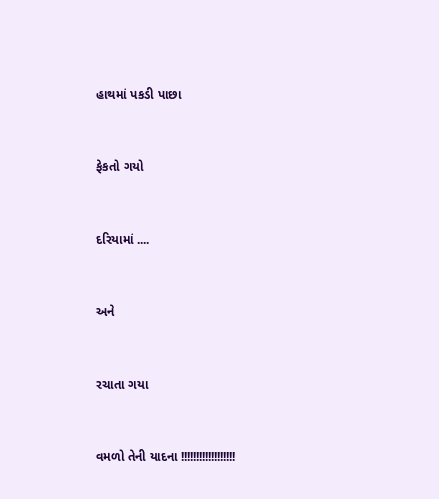હાથમાં પકડી પાછા


ફેકતો ગયો


દરિયામાં ....


અને


રચાતા ગયા


વમળો તેની યાદના !!!!!!!!!!!!!!!!!!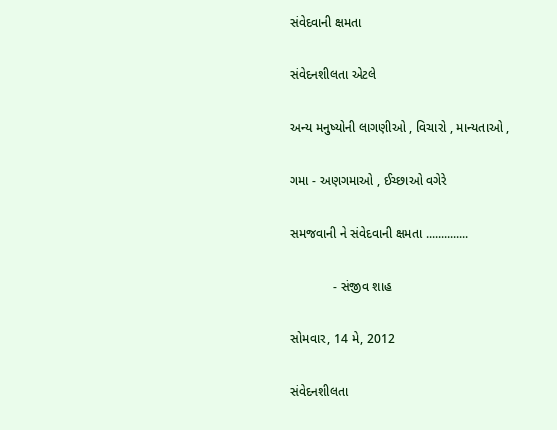સંવેદવાની ક્ષમતા

સંવેદનશીલતા એટલે

અન્ય મનુષ્યોની લાગણીઓ , વિચારો , માન્યતાઓ ,

ગમા - અણગમાઓ , ઈચ્છાઓ વગેરે

સમજવાની ને સંવેદવાની ક્ષમતા ..............

            - સંજીવ શાહ

સોમવાર, 14 મે, 2012

સંવેદનશીલતા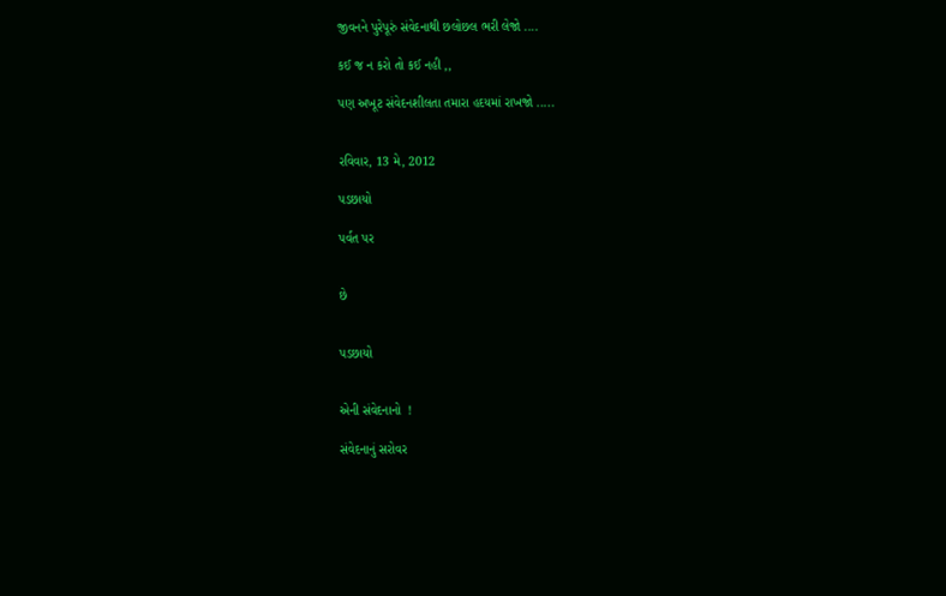જીવનને પુરેપૂરું સંવેદનાથી છલોછલ ભરી લેજો ....

કઈ જ ન કરો તો કઈ નહી ,,

પણ અખૂટ સંવેદનશીલતા તમારા હદયમાં રાખજો .....


રવિવાર, 13 મે, 2012

પડછાયો

પર્વત પર


છે


પડછાયો


એની સંવેદનાનો  !

સંવેદનાનું સરોવર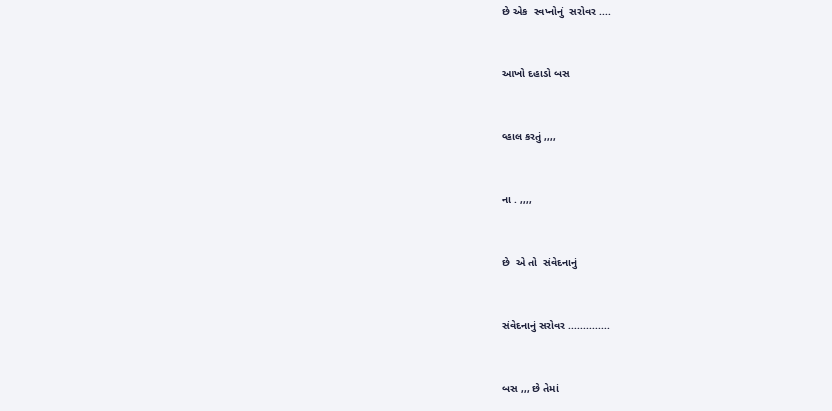છે એક  સ્વપ્નોનું  સરોવર ....


આખો દહાડો બસ


વ્હાલ કરતું ,,,,


ના . ,,,,


છે  એ તો  સંવેદનાનું


સંવેદનાનું સરોવર ..............


બસ ,,, છે તેમાં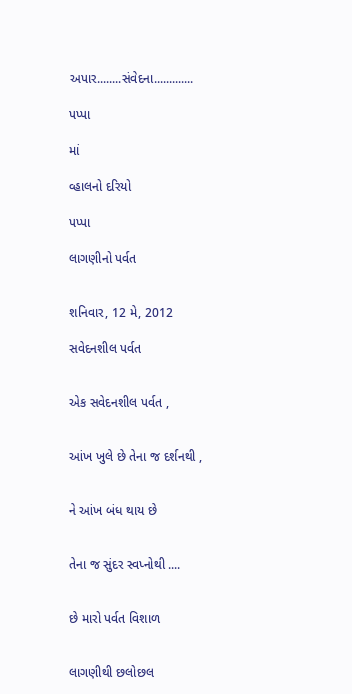અપાર........સંવેદના.............

પપ્પા

માં

વ્હાલનો દરિયો

પપ્પા

લાગણીનો પર્વત


શનિવાર, 12 મે, 2012

સવેદનશીલ પર્વત


એક સવેદનશીલ પર્વત ,


આંખ ખુલે છે તેના જ દર્શનથી ,


ને આંખ બંધ થાય છે


તેના જ સુંદર સ્વપ્નોથી ....


છે મારો પર્વત વિશાળ


લાગણીથી છલોછલ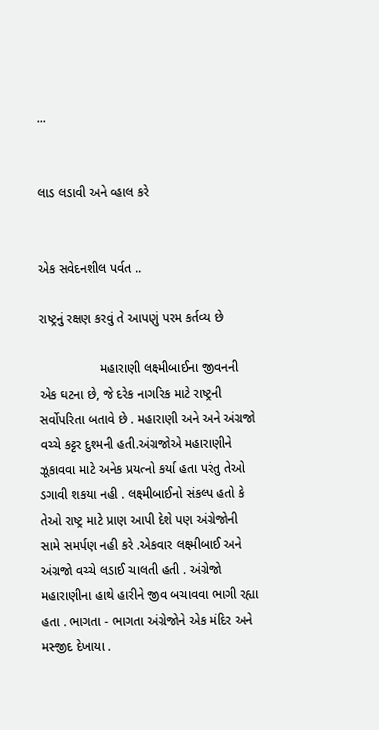...


લાડ લડાવી અને વ્હાલ કરે


એક સવેદનશીલ પર્વત ..

રાષ્ટ્રનું રક્ષણ કરવું તે આપણું પરમ કર્તવ્ય છે

                 મહારાણી લક્ષ્મીબાઈના જીવનની એક ઘટના છે, જે દરેક નાગરિક માટે રાષ્ટ્રની સર્વોપરિતા બતાવે છે . મહારાણી અને અને અંગ્રજો વચ્ચે કટ્ટર દુશ્મની હતી.અંગ્રજોએ મહારાણીને ઝૂકાવવા માટે અનેક પ્રયત્નો કર્યા હતા પરંતુ તેઓ ડગાવી શકયા નહી . લક્ષ્મીબાઈનો સંકલ્પ હતો કે તેઓ રાષ્ટ્ર માટે પ્રાણ આપી દેશે પણ અંગ્રેજોની સામે સમર્પણ નહી કરે .એકવાર લક્ષ્મીબાઈ અને અંગ્રજો વચ્ચે લડાઈ ચાલતી હતી . અંગ્રેજો મહારાણીના હાથે હારીને જીવ બચાવવા ભાગી રહ્યા હતા . ભાગતા - ભાગતા અંગ્રેજોને એક મંદિર અને મસ્જીદ દેખાયા .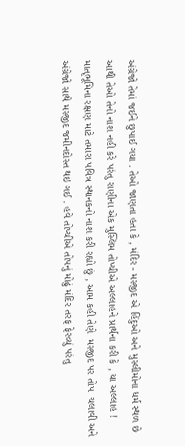અંગ્રેજો તેમાં જઈને છુપાઈ ગયા . તેઓ જાણતા હતા કે , મંદિર - મસ્જીદ એ હિંદુઓ અને મુસ્લીમોના ધર્મ સ્થળ છે આથી તેઓ તેનો નાશ નહી કરે પરંતુ રાણીના એક મુસ્લિમ તોપ્ચીએ અલ્લાહને પ્રાર્થના કરી કે , યા અલ્લાહ ! માતૃભૂમિના રક્ષણ માટે તમારા પવિત્ર સ્થાનકનો નાશ કરી રહ્યો છું , આમ કહી તેણે  મસ્જીદ પર તોપ  ચલાવી અને અંગ્રેજો સાથે મસ્જીદ જમીનદોસ્ત થઇ ગઈ . હવે તોપ્ચીએ તોપનું મોઢું મંદિર તરફ ફેરવ્યું પરંતુ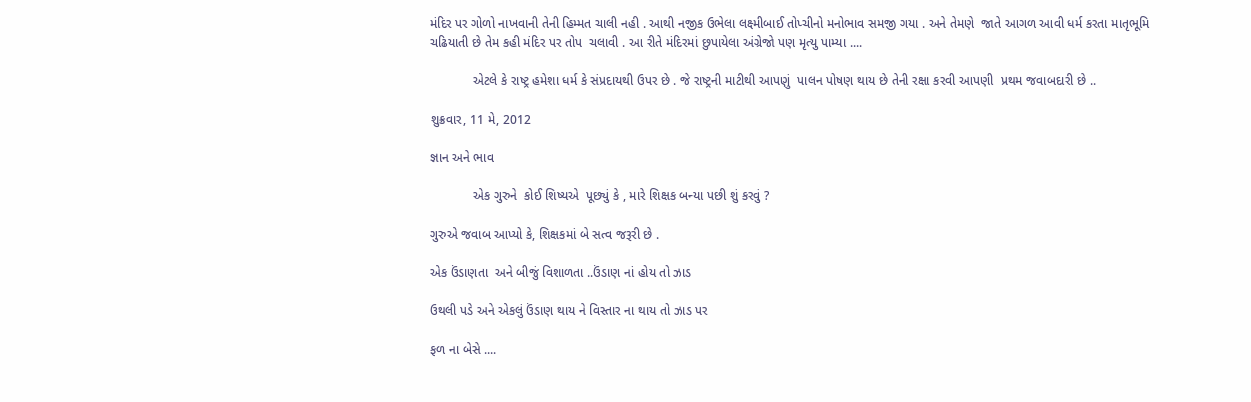મંદિર પર ગોળો નાખવાની તેની હિમ્મત ચાલી નહી . આથી નજીક ઉભેલા લક્ષ્મીબાઈ તોપ્ચીનો મનોભાવ સમજી ગયા . અને તેમણે  જાતે આગળ આવી ધર્મ કરતા માતૃભૂમિ ચઢિયાતી છે તેમ કહી મંદિર પર તોપ  ચલાવી . આ રીતે મંદિરમાં છુપાયેલા અંગ્રેજો પણ મૃત્યુ પામ્યા ....

            એટલે કે રાષ્ટ્ર હમેશા ધર્મ કે સંપ્રદાયથી ઉપર છે . જે રાષ્ટ્રની માટીથી આપણું  પાલન પોષણ થાય છે તેની રક્ષા કરવી આપણી  પ્રથમ જવાબદારી છે ..

શુક્રવાર, 11 મે, 2012

જ્ઞાન અને ભાવ

            એક ગુરુને  કોઈ શિષ્યએ  પૂછ્યું કે , મારે શિક્ષક બન્યા પછી શું કરવું ?

ગુરુએ જવાબ આપ્યો કે, શિક્ષકમાં બે સત્વ જરૂરી છે .

એક ઉંડાણતા  અને બીજું વિશાળતા ..ઉંડાણ નાં હોય તો ઝાડ

ઉથલી પડે અને એકલું ઉંડાણ થાય ને વિસ્તાર ના થાય તો ઝાડ પર

ફળ ના બેસે ....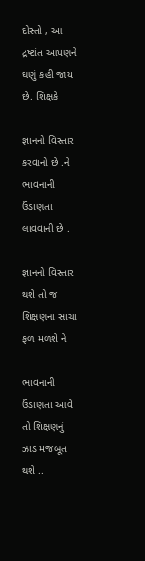દોસ્તો , આ દ્રષ્ટાંત આપણને ઘણું કહી જાય છે. શિક્ષકે

જ્ઞાનનો વિસ્તાર કરવાનો છે .ને ભાવનાની ઉંડાણતા લાવવાની છે .

જ્ઞાનનો વિસ્તાર થશે તો જ શિક્ષણના સાચા ફળ મળશે ને

ભાવનાની ઉંડાણતા આવે તો શિક્ષણનું ઝાડ મજબૂત થશે ..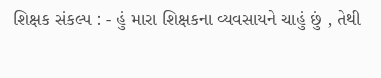શિક્ષક સંકલ્પ : - હું મારા શિક્ષકના વ્યવસાયને ચાહું છું , તેથી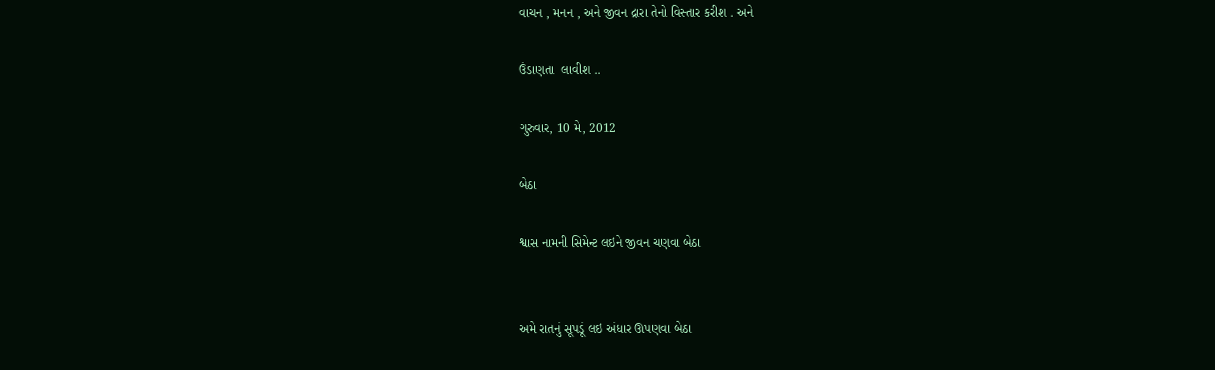વાચન , મનન , અને જીવન દ્રારા તેનો વિસ્તાર કરીશ . અને

ઉંડાણતા  લાવીશ ..

ગુરુવાર, 10 મે, 2012

બેઠા

શ્વાસ નામની સિમેન્ટ લઇને જીવન ચણવા બેઠા


અમે રાતનું સૂપડૂં લઇ અંધાર ઊપણવા બેઠા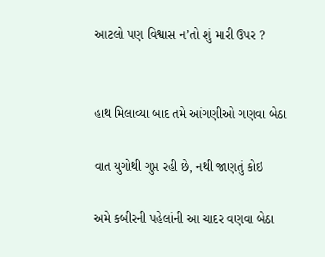આટલો પણ વિશ્વાસ ન’તો શું મારી ઉપર ?


હાથ મિલાવ્યા બાદ તમે આંગણીઓ ગણવા બેઠા

વાત યુગોથી ગુપ્ત રહી છે, નથી જાણતું કોઇ

અમે કબીરની પહેલાંની આ ચાદર વણવા બેઠા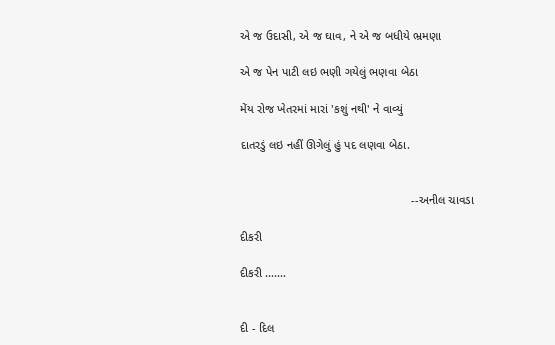એ જ ઉદાસી, એ જ ઘાવ, ને એ જ બધીયે ભ્રમણા

એ જ પેન પાટી લઇ ભણી ગયેલું ભણવા બેઠા

મેંય રોજ ખેતરમાં મારાં 'કશું નથી' ને વાવ્યું

દાતરડું લઇ નહીં ઊગેલું હું પદ લણવા બેઠા.


                                                    --અનીલ ચાવડા

દીકરી

દીકરી .......


દી - દિલ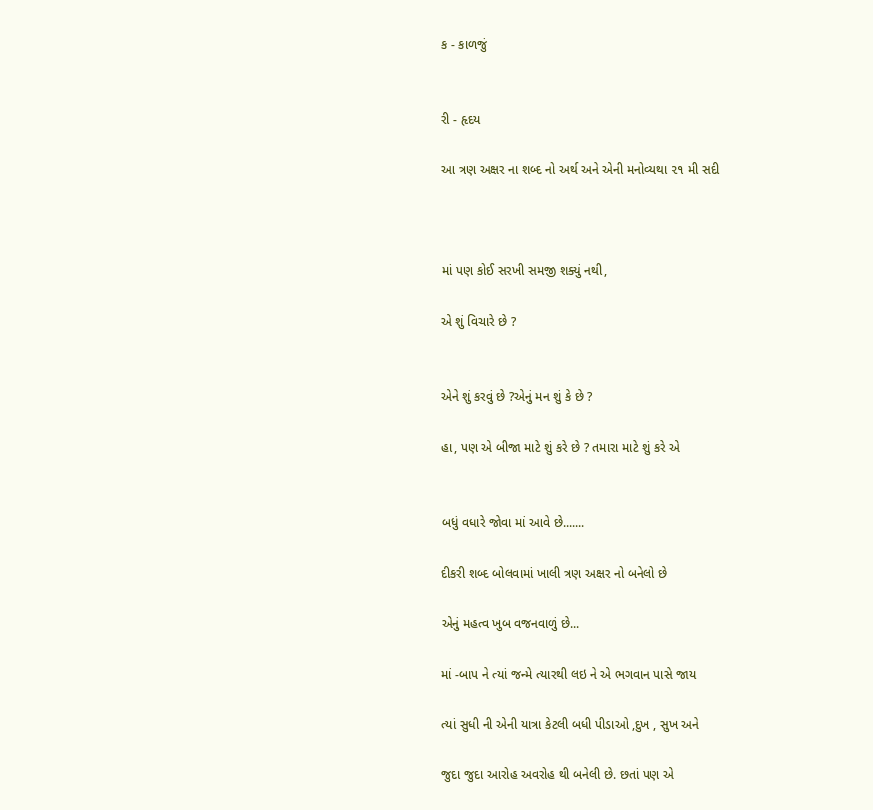ક - કાળજું


રી - હૃદય

આ ત્રણ અક્ષર ના શબ્દ નો અર્થ અને એની મનોવ્યથા ૨૧ મી સદી



માં પણ કોઈ સરખી સમજી શક્યું નથી,

એ શું વિચારે છે ?


એને શું કરવું છે ?એનું મન શું કે છે ?

હા, પણ એ બીજા માટે શું કરે છે ? તમારા માટે શું કરે એ


બધું વધારે જોવા માં આવે છે.......

દીકરી શબ્દ બોલવામાં ખાલી ત્રણ અક્ષર નો બનેલો છે

એનું મહત્વ ખુબ વજનવાળું છે...

માં -બાપ ને ત્યાં જન્મે ત્યારથી લઇ ને એ ભગવાન પાસે જાય

ત્યાં સુધી ની એની યાત્રા કેટલી બધી પીડાઓ ,દુખ , સુખ અને

જુદા જુદા આરોહ અવરોહ થી બનેલી છે. છતાં પણ એ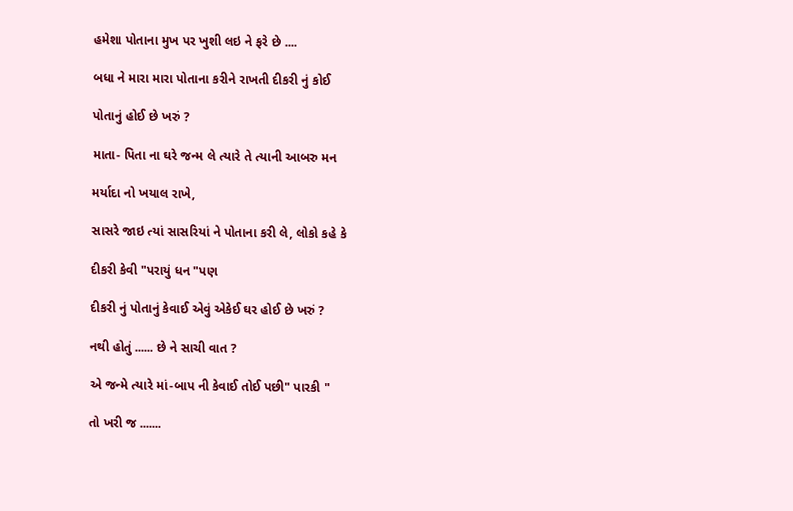હમેશા પોતાના મુખ પર ખુશી લઇ ને ફરે છે ....

બધા ને મારા મારા પોતાના કરીને રાખતી દીકરી નું કોઈ

પોતાનું હોઈ છે ખરું ?

માતા- પિતા ના ઘરે જન્મ લે ત્યારે તે ત્યાની આબરુ મન

મર્યાદા નો ખયાલ રાખે,

સાસરે જાઇ ત્યાં સાસરિયાં ને પોતાના કરી લે, લોકો કહે કે

દીકરી કેવી "પરાયું ધન "પણ

દીકરી નું પોતાનું કેવાઈ એવું એકેઈ ઘર હોઈ છે ખરું ?

નથી હોતું ...... છે ને સાચી વાત ?

એ જન્મે ત્યારે માં-બાપ ની કેવાઈ તોઈ પછી" પારકી "

તો ખરી જ .......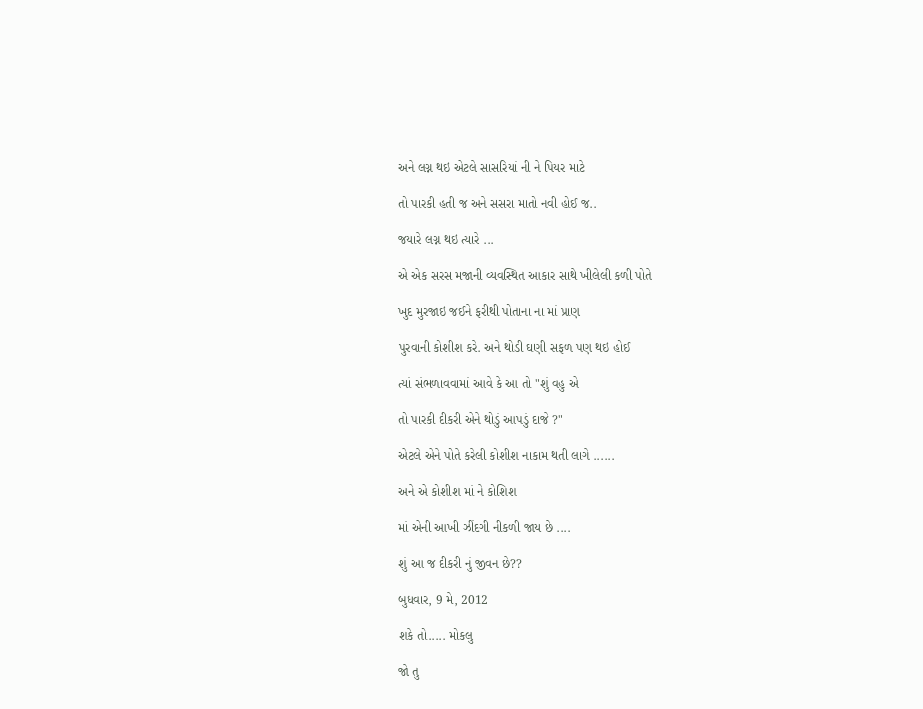અને લગ્ન થઇ એટલે સાસરિયાં ની ને પિયર માટે

તો પારકી હતી જ અને સસરા માતો નવી હોઈ જ..

જયારે લગ્ન થઇ ત્યારે ...

એ એક સરસ મજાની વ્યવસ્થિત આકાર સાથે ખીલેલી કળી પોતે

ખુદ મુરજાઇ જઈને ફરીથી પોતાના ના માં પ્રાણ

પુરવાની કોશીશ કરે. અને થોડી ઘણી સફળ પણ થઇ હોઈ

ત્યાં સંભળાવવામાં આવે કે આ તો "શું વહુ એ

તો પારકી દીકરી એને થોડું આપડું દાજે ?"

એટલે એને પોતે કરેલી કોશીશ નાકામ થતી લાગે ......

અને એ કોશીશ માં ને કોશિશ

માં એની આખી ઝીંદગી નીકળી જાય છે ....

શું આ જ દીકરી નું જીવન છે??

બુધવાર, 9 મે, 2012

શકે તો..... મોકલુ

જો તુ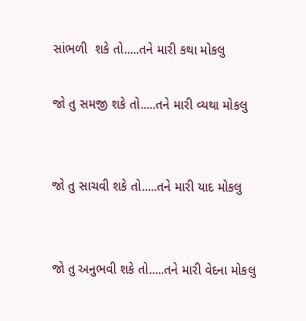સાંભળી  શકે તો.....તને મારી કથા મોકલુ

જો તુ સમજી શકે તો.....તને મારી વ્યથા મોકલુ


જો તુ સાચવી શકે તો.....તને મારી યાદ મોકલુ


જો તુ અનુભવી શકે તો.....તને મારી વેદના મોકલુ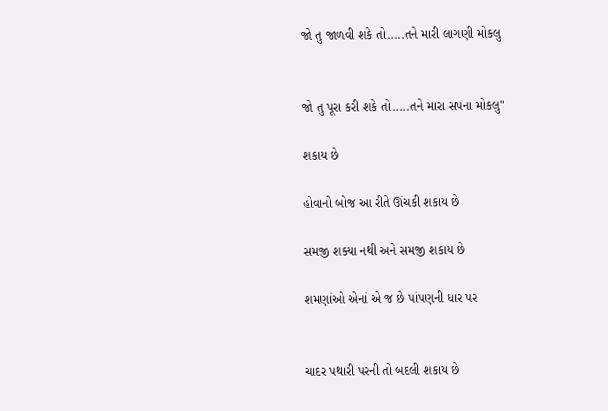જો તુ જાળવી શકે તો.....તને મારી લાગણી મોકલુ


જો તુ પૂરા કરી શકે તો.....તને મારા સપના મોકલુ"

શકાય છે

હોવાનો બોજ આ રીતે ઊંચકી શકાય છે

સમજી શક્યા નથી અને સમજી શકાય છે

શમણાંઓ એનાં એ જ છે પાંપણની ધાર પર


ચાદર પથારી પરની તો બદલી શકાય છે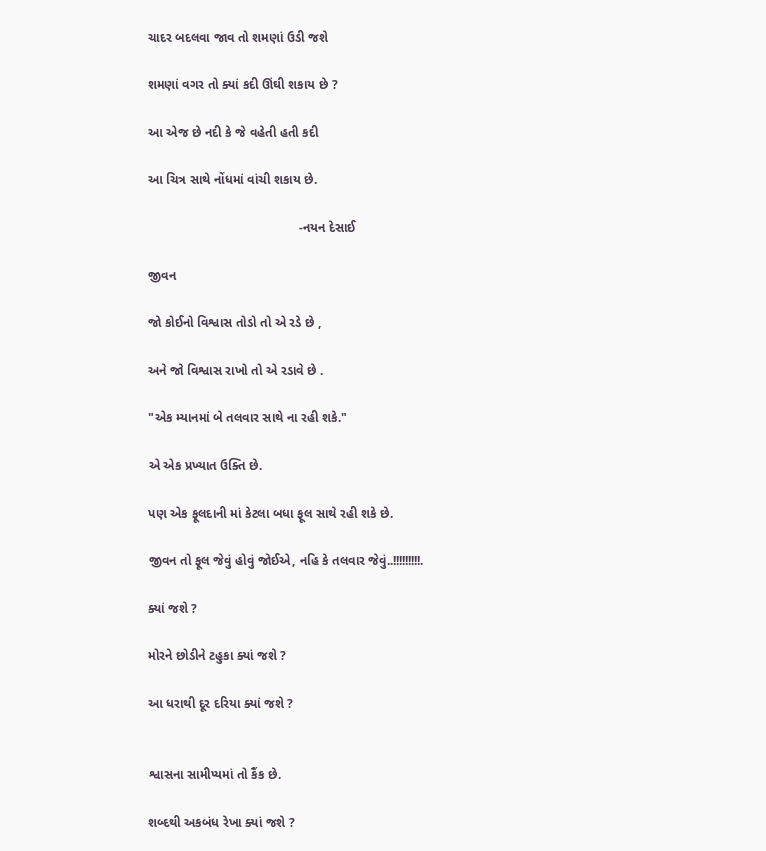ચાદર બદલવા જાવ તો શમણાં ઉડી જશે

શમણાં વગર તો ક્યાં કદી ઊંઘી શકાય છે ?

આ એજ છે નદી કે જે વહેતી હતી કદી

આ ચિત્ર સાથે નોંધમાં વાંચી શકાય છે.

                                          -નયન દેસાઈ

જીવન

જો કોઈનો વિશ્વાસ તોડો તો એ રડે છે ,

અને જો વિશ્વાસ રાખો તો એ રડાવે છે .

"એક મ્યાનમાં બે તલવાર સાથે ના રહી શકે."

એ એક પ્રખ્યાત ઉક્તિ છે.

પણ એક ફૂલદાની માં કેટલા બધા ફૂલ સાથે રહી શકે છે.

જીવન તો ફૂલ જેવું હોવું જોઈએ, નહિ કે તલવાર જેવું..!!!!!!!!!.

ક્યાં જશે ?

મોરને છોડીને ટહુકા ક્યાં જશે ?

આ ધરાથી દૂર દરિયા ક્યાં જશે ?


શ્વાસના સામીપ્યમાં તો કૈંક છે.

શબ્દથી અકબંધ રેખા ક્યાં જશે ?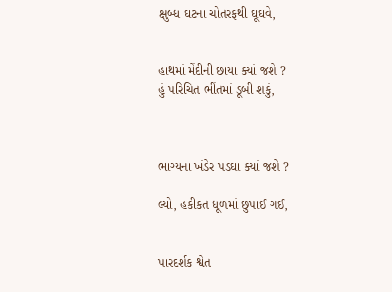ક્ષુબ્ધ ઘટના ચોતરફથી ઘૂઘવે,


હાથમાં મેંદીની છાયા ક્યાં જશે ?
હું પરિચિત ભીંતમાં ડૂબી શકું,



ભાગ્યના ખંડેર પડઘા ક્યાં જશે ?

લ્યો, હકીકત ધૂળમાં છુપાઈ ગઈ,


પારદર્શક શ્વેત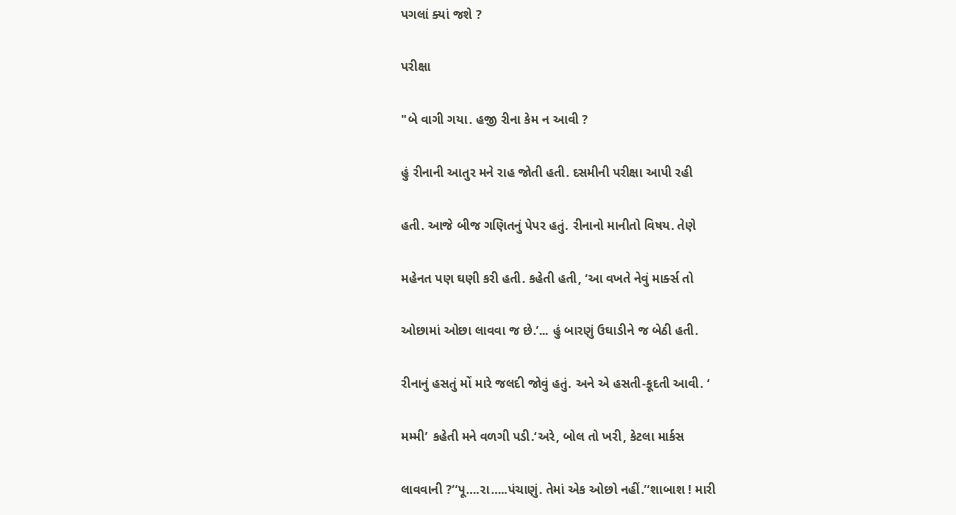પગલાં ક્યાં જશે ?

પરીક્ષા

"બે વાગી ગયા. હજી રીના કેમ ન આવી ?

હું રીનાની આતુર મને રાહ જોતી હતી. દસમીની પરીક્ષા આપી રહી

હતી. આજે બીજ ગણિતનું પેપર હતું. રીનાનો માનીતો વિષય. તેણે

મહેનત પણ ઘણી કરી હતી. કહેતી હતી, ‘આ વખતે નેવું માર્ક્સ તો

ઓછામાં ઓછા લાવવા જ છે.’... હું બારણું ઉઘાડીને જ બેઠી હતી.

રીનાનું હસતું મોં મારે જલદી જોવું હતું. અને એ હસતી-કૂદતી આવી. ‘

મમ્મી’ કહેતી મને વળગી પડી.‘અરે, બોલ તો ખરી, કેટલા માર્કસ

લાવવાની ?’‘પૂ….રા…..પંચાણું. તેમાં એક ઓછો નહીં.’‘શાબાશ ! મારી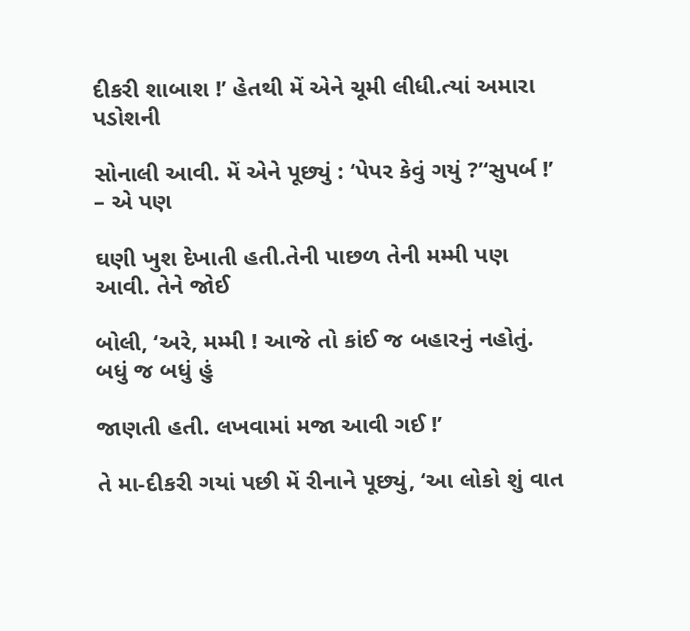દીકરી શાબાશ !’ હેતથી મેં એને ચૂમી લીધી.ત્યાં અમારા પડોશની

સોનાલી આવી. મેં એને પૂછ્યું : ‘પેપર કેવું ગયું ?’‘સુપર્બ !’ – એ પણ

ઘણી ખુશ દેખાતી હતી.તેની પાછળ તેની મમ્મી પણ આવી. તેને જોઈ

બોલી, ‘અરે, મમ્મી ! આજે તો કાંઈ જ બહારનું નહોતું. બધું જ બધું હું

જાણતી હતી. લખવામાં મજા આવી ગઈ !’

તે મા-દીકરી ગયાં પછી મેં રીનાને પૂછ્યું, ‘આ લોકો શું વાત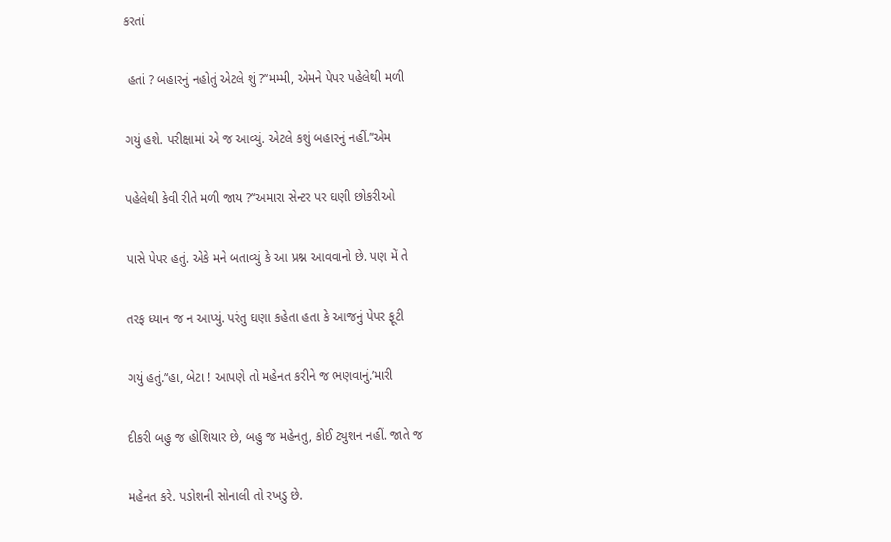કરતાં

 હતાં ? બહારનું નહોતું એટલે શું ?’‘મમ્મી, એમને પેપર પહેલેથી મળી

ગયું હશે. પરીક્ષામાં એ જ આવ્યું. એટલે કશું બહારનું નહીં.’‘એમ

પહેલેથી કેવી રીતે મળી જાય ?’‘અમારા સેન્ટર પર ઘણી છોકરીઓ

પાસે પેપર હતું. એકે મને બતાવ્યું કે આ પ્રશ્ન આવવાનો છે. પણ મેં તે

તરફ ધ્યાન જ ન આપ્યું. પરંતુ ઘણા કહેતા હતા કે આજનું પેપર ફૂટી

ગયું હતું.’‘હા, બેટા ! આપણે તો મહેનત કરીને જ ભણવાનું.’મારી

દીકરી બહુ જ હોશિયાર છે, બહુ જ મહેનતુ, કોઈ ટ્યુશન નહીં. જાતે જ

મહેનત કરે. પડોશની સોનાલી તો રખડુ છે.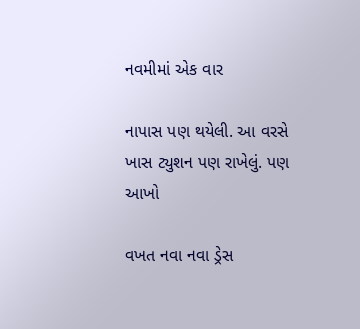નવમીમાં એક વાર

નાપાસ પણ થયેલી. આ વરસે ખાસ ટ્યુશન પણ રાખેલું. પણ આખો

વખત નવા નવા ડ્રેસ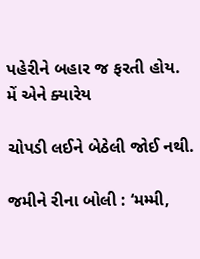પહેરીને બહાર જ ફરતી હોય. મેં એને ક્યારેય

ચોપડી લઈને બેઠેલી જોઈ નથી.

જમીને રીના બોલી : ‘મમ્મી,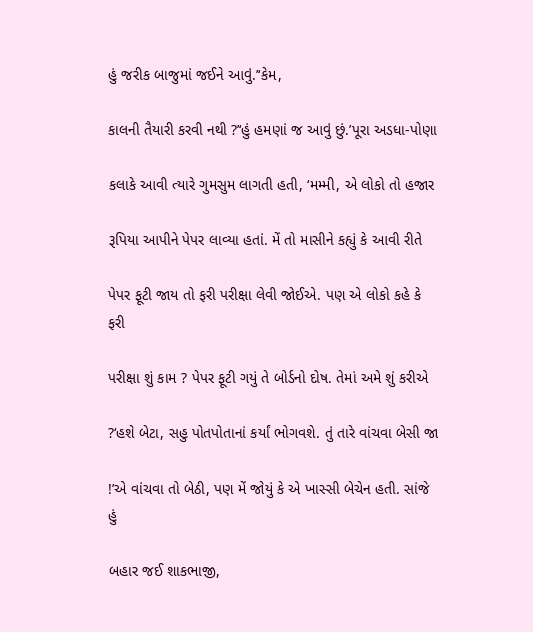હું જરીક બાજુમાં જઈને આવું.’‘કેમ,

કાલની તૈયારી કરવી નથી ?’‘હું હમણાં જ આવું છું.’પૂરા અડધા-પોણા

કલાકે આવી ત્યારે ગુમસુમ લાગતી હતી, ‘મમ્મી, એ લોકો તો હજાર

રૂપિયા આપીને પેપર લાવ્યા હતાં. મેં તો માસીને કહ્યું કે આવી રીતે

પેપર ફૂટી જાય તો ફરી પરીક્ષા લેવી જોઈએ. પણ એ લોકો કહે કે ફરી

પરીક્ષા શું કામ ? પેપર ફૂટી ગયું તે બોર્ડનો દોષ. તેમાં અમે શું કરીએ

?‘હશે બેટા, સહુ પોતપોતાનાં કર્યાં ભોગવશે. તું તારે વાંચવા બેસી જા

!’એ વાંચવા તો બેઠી, પણ મેં જોયું કે એ ખાસ્સી બેચેન હતી. સાંજે હું

બહાર જઈ શાકભાજી,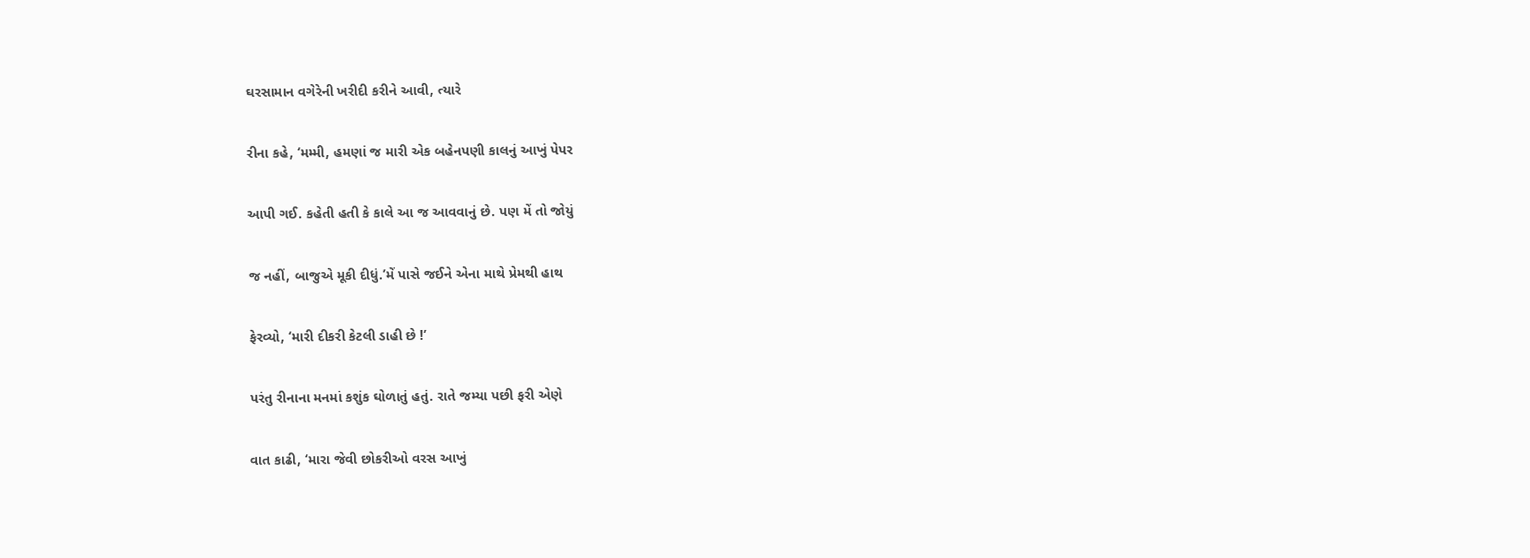ઘરસામાન વગેરેની ખરીદી કરીને આવી, ત્યારે

રીના કહે, ‘મમ્મી, હમણાં જ મારી એક બહેનપણી કાલનું આખું પેપર

આપી ગઈ. કહેતી હતી કે કાલે આ જ આવવાનું છે. પણ મેં તો જોયું

જ નહીં, બાજુએ મૂકી દીધું.’મેં પાસે જઈને એના માથે પ્રેમથી હાથ

ફેરવ્યો, ‘મારી દીકરી કેટલી ડાહી છે !’

પરંતુ રીનાના મનમાં કશુંક ઘોળાતું હતું. રાતે જમ્યા પછી ફરી એણે

વાત કાઢી, ‘મારા જેવી છોકરીઓ વરસ આખું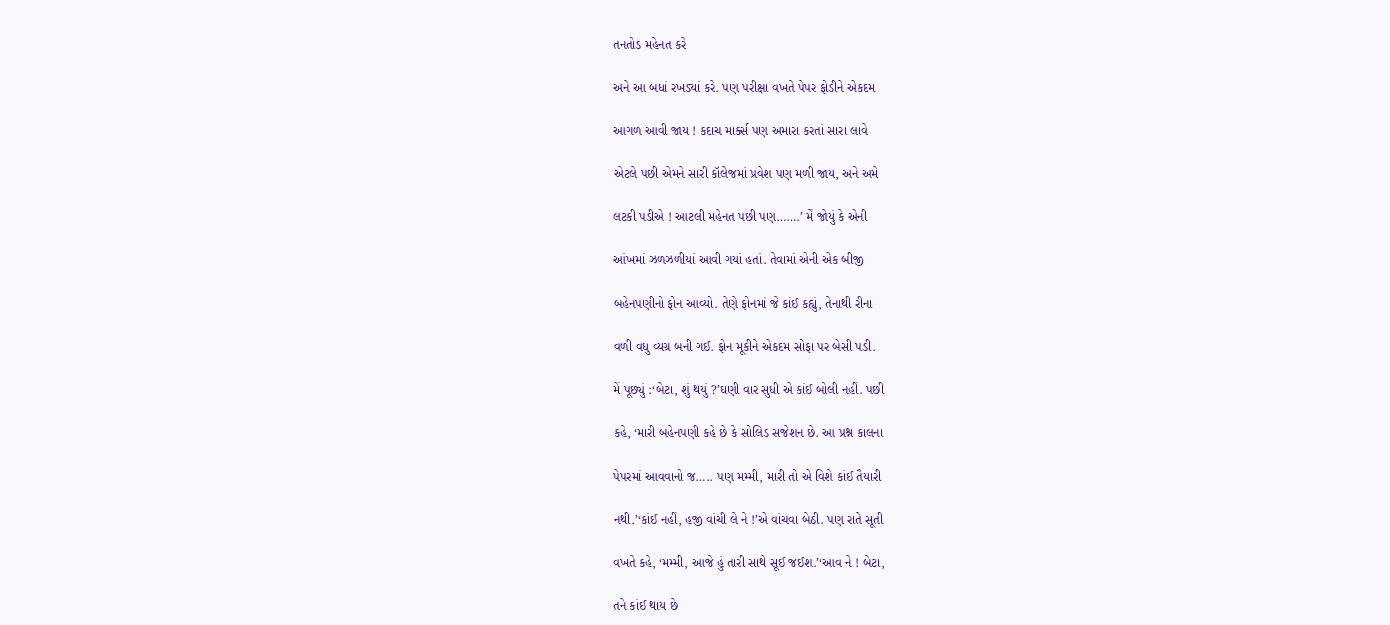તનતોડ મહેનત કરે

અને આ બધાં રખડ્યાં કરે. પણ પરીક્ષા વખતે પેપર ફોડીને એકદમ

આગળ આવી જાય ! કદાચ માર્ક્સ પણ અમારા કરતાં સારા લાવે

એટલે પછી એમને સારી કૉલેજમાં પ્રવેશ પણ મળી જાય, અને અમે

લટકી પડીએ ! આટલી મહેનત પછી પણ…….’ મેં જોયું કે એની

આંખમાં ઝળઝળીયાં આવી ગયાં હતાં. તેવામાં એની એક બીજી

બહેનપણીનો ફોન આવ્યો. તેણે ફોનમાં જે કાંઈ કહ્યું, તેનાથી રીના

વળી વધુ વ્યગ્ર બની ગઈ. ફોન મૂકીને એકદમ સોફા પર બેસી પડી.

મેં પૂછ્યું :‘બેટા, શું થયું ?’ઘણી વાર સુધી એ કાંઈ બોલી નહીં. પછી

કહે, ‘મારી બહેનપણી કહે છે કે સોલિડ સજેશન છે. આ પ્રશ્ન કાલના

પેપરમાં આવવાનો જ….. પણ મમ્મી, મારી તો એ વિશે કાંઈ તૈયારી

નથી.’‘કાંઈ નહીં, હજી વાંચી લે ને !’એ વાંચવા બેઠી. પણ રાતે સૂતી

વખતે કહે, ‘મમ્મી, આજે હું તારી સાથે સૂઈ જઈશ.’‘આવ ને ! બેટા,

તને કાંઈ થાય છે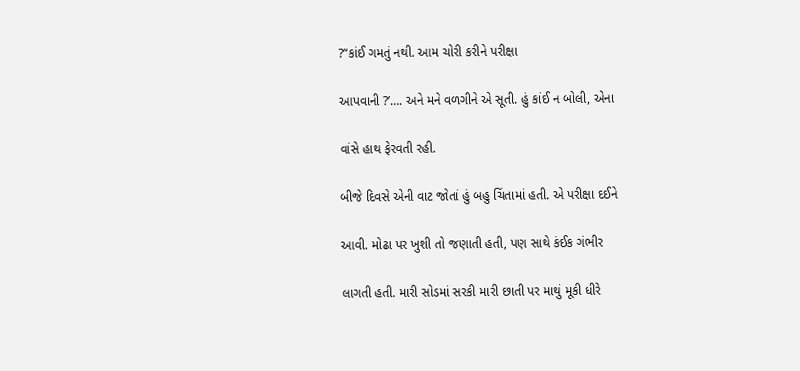?’‘કાંઈ ગમતું નથી. આમ ચોરી કરીને પરીક્ષા

આપવાની ?’…. અને મને વળગીને એ સૂતી. હું કાંઈ ન બોલી, એના

વાંસે હાથ ફેરવતી રહી.

બીજે દિવસે એની વાટ જોતાં હું બહુ ચિંતામાં હતી. એ પરીક્ષા દઈને

આવી. મોઢા પર ખુશી તો જણાતી હતી, પણ સાથે કંઈક ગંભીર

લાગતી હતી. મારી સોડમાં સરકી મારી છાતી પર માથું મૂકી ધીરે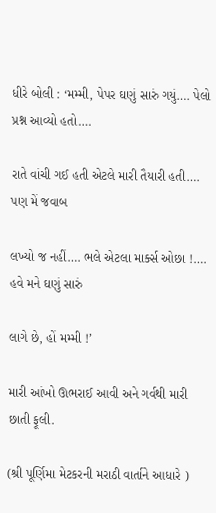ધીરે બોલી : ‘મમ્મી, પેપર ઘણું સારું ગયું…. પેલો પ્રશ્ન આવ્યો હતો….

રાતે વાંચી ગઈ હતી એટલે મારી તૈયારી હતી…. પણ મેં જવાબ

લખ્યો જ નહીં…. ભલે એટલા માર્ક્સ ઓછા !…. હવે મને ઘણું સારું

લાગે છે, હોં મમ્મી !’

મારી આંખો ઊભરાઈ આવી અને ગર્વથી મારી છાતી ફૂલી.

(શ્રી પૂર્ણિમા મેટકરની મરાઠી વાર્તાને આધારે )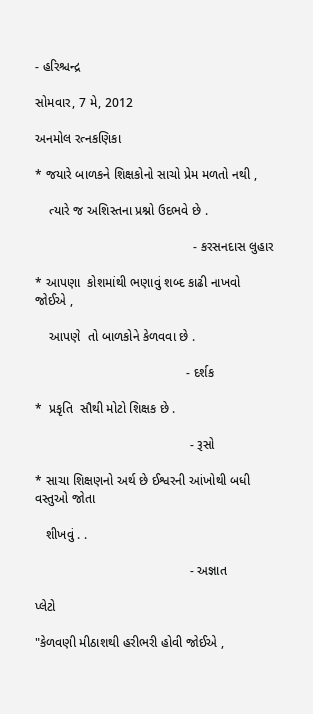- હરિશ્ચન્દ્ર

સોમવાર, 7 મે, 2012

અનમોલ રત્નકણિકા

* જયારે બાળકને શિક્ષકોનો સાચો પ્રેમ મળતો નથી ,

    ત્યારે જ અશિસ્તના પ્રશ્નો ઉદભવે છે .

                                            - કરસનદાસ લુહાર

* આપણા  કોશમાંથી ભણાવું શબ્દ કાઢી નાખવો જોઈએ ,

    આપણે  તો બાળકોને કેળવવા છે .

                                          - દર્શક

*  પ્રકૃતિ  સૌથી મોટો શિક્ષક છે .

                                           - રૂસો

* સાચા શિક્ષણનો અર્થ છે ઈશ્વરની આંખોથી બધી વસ્તુઓ જોતા

   શીખવું . .

                                           - અજ્ઞાત

પ્લેટો

"કેળવણી મીઠાશથી હરીભરી હોવી જોઈએ ,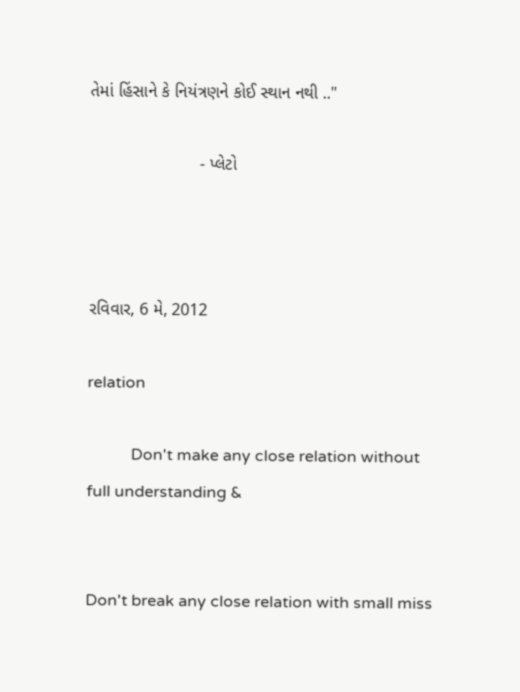તેમાં હિંસાને કે નિયંત્રણને કોઈ સ્થાન નથી .."

                       - પ્લેટો



રવિવાર, 6 મે, 2012

relation

           Don't make any close relation without full understanding &


Don't break any close relation with small miss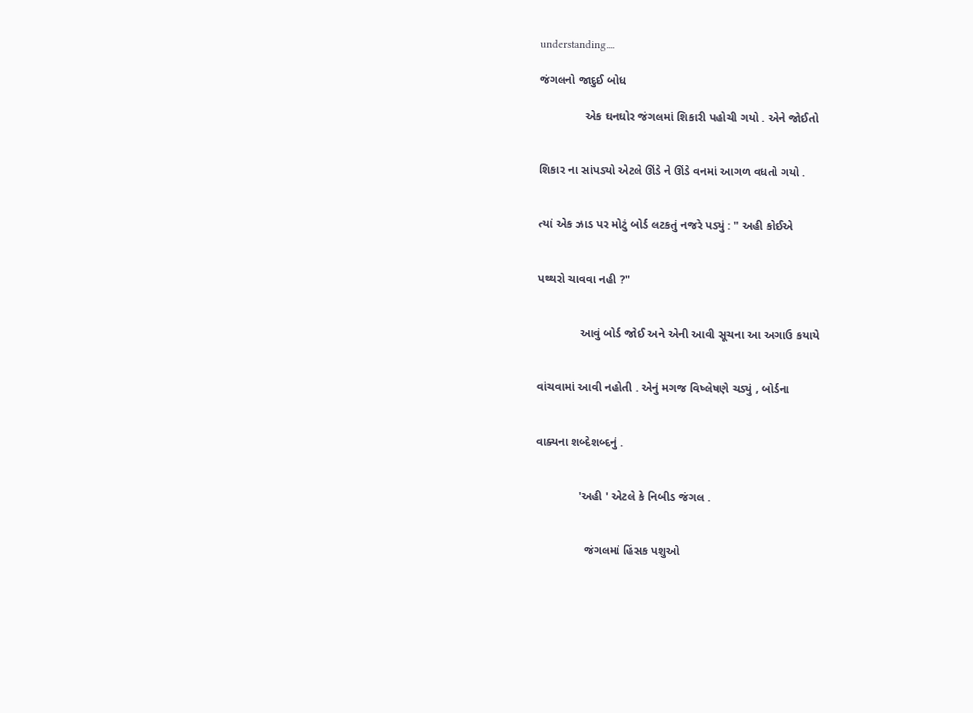understanding....

જંગલનો જાદુઈ બોધ

              એક ઘનઘોર જંગલમાં શિકારી પહોચી ગયો . એને જોઈતો


શિકાર ના સાંપડ્યો એટલે ઊંડે ને ઊંડે વનમાં આગળ વધતો ગયો .


ત્યાં એક ઝાડ પર મોટું બોર્ડ લટકતું નજરે પડ્યું : " અહી કોઈએ


પથ્થરો ચાવવા નહી ?"


             આવું બોર્ડ જોઈ અને એની આવી સૂચના આ અગાઉ કયાયે


વાંચવામાં આવી નહોતી . એનું મગજ વિષ્લેષણે ચડ્યું , બોર્ડના


વાક્યના શબ્દેશબ્દનું .


             'અહી ' એટલે કે નિબીડ જંગલ .


               જંગલમાં હિંસક પશુઓ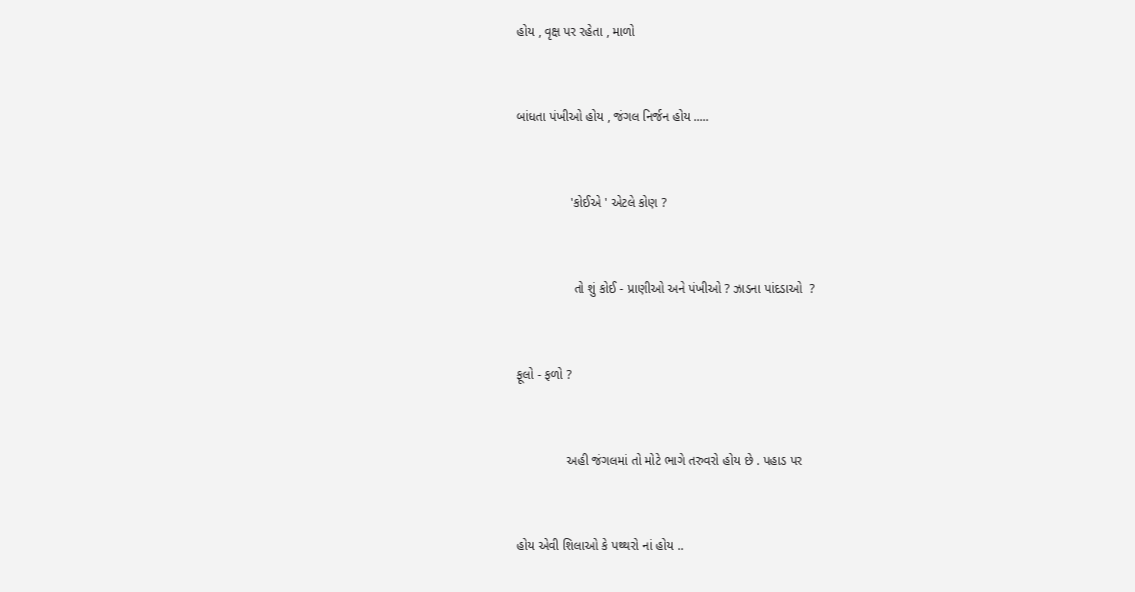હોય , વૃક્ષ પર રહેતા , માળો


બાંધતા પંખીઓ હોય , જંગલ નિર્જન હોય .....


               'કોઈએ ' એટલે કોણ ?


                તો શું કોઈ - પ્રાણીઓ અને પંખીઓ ? ઝાડના પાંદડાઓ  ?


ફૂલો - ફળો ?


              અહી જંગલમાં તો મોટે ભાગે તરુવરો હોય છે . પહાડ પર


હોય એવી શિલાઓ કે પથ્થરો નાં હોય ..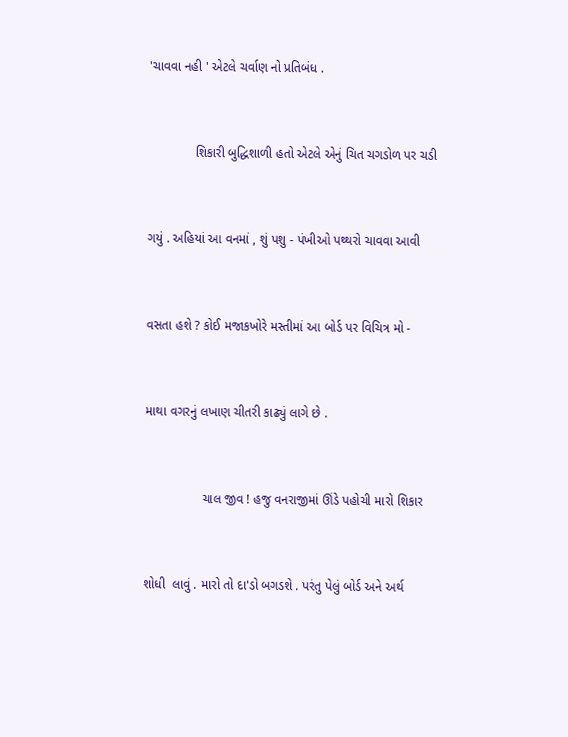'ચાવવા નહી ' એટલે ચર્વાણ નો પ્રતિબંધ .


             શિકારી બુદ્ધિશાળી હતો એટલે એનું ચિત ચગડોળ પર ચડી


ગયું . અહિયાં આ વનમાં , શું પશુ - પંખીઓ પથ્થરો ચાવવા આવી


વસતા હશે ? કોઈ મજાકખોરે મસ્તીમાં આ બોર્ડ પર વિચિત્ર મો -


માથા વગરનું લખાણ ચીતરી કાઢ્યું લાગે છે .


                ચાલ જીવ ! હજુ વનરાજીમાં ઊંડે પહોચી મારો શિકાર


શોધી  લાવું . મારો તો દા'ડો બગડશે . પરંતુ પેલું બોર્ડ અને અર્થ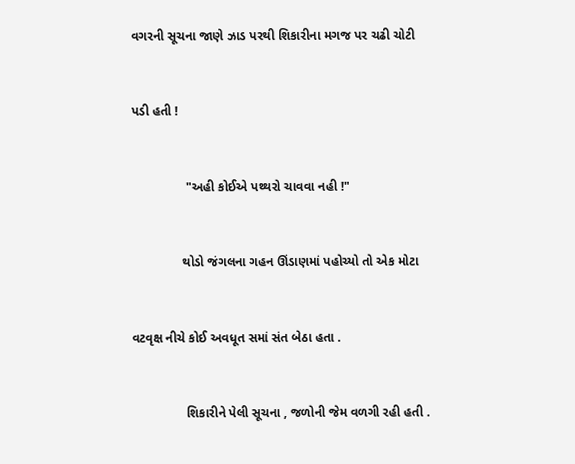વગરની સૂચના જાણે ઝાડ પરથી શિકારીના મગજ પર ચઢી ચોટી


પડી હતી !


               "અહી કોઈએ પથ્થરો ચાવવા નહી !"


              થોડો જંગલના ગહન ઊંડાણમાં પહોચ્યો તો એક મોટા


વટવૃક્ષ નીચે કોઈ અવધૂત સમાં સંત બેઠા હતા .


               શિકારીને પેલી સૂચના , જળોની જેમ વળગી રહી હતી .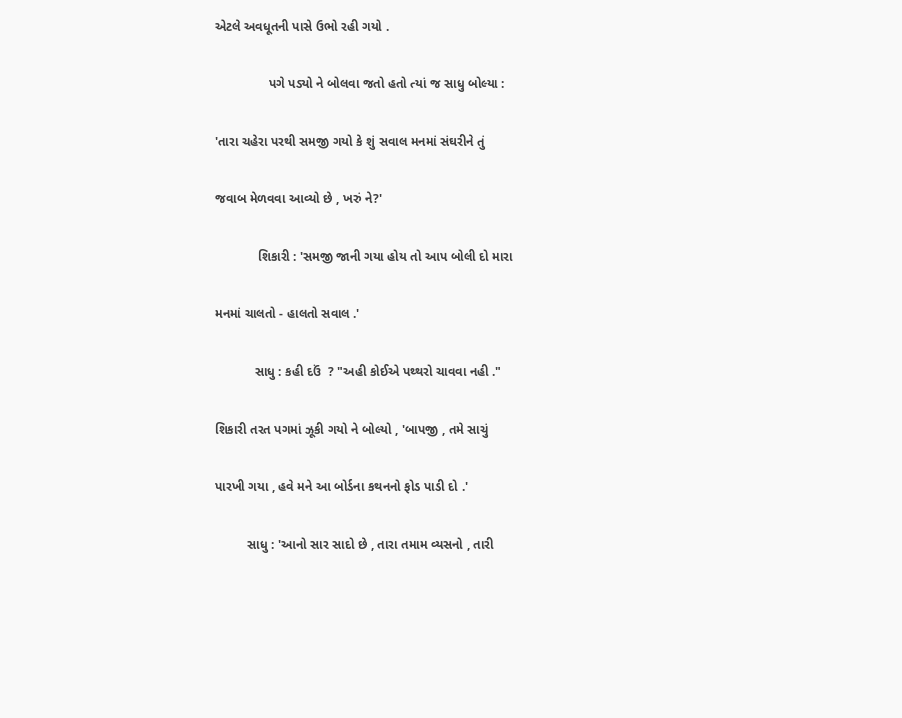એટલે અવધૂતની પાસે ઉભો રહી ગયો .


               પગે પડ્યો ને બોલવા જતો હતો ત્યાં જ સાધુ બોલ્યા :


'તારા ચહેરા પરથી સમજી ગયો કે શું સવાલ મનમાં સંઘરીને તું


જવાબ મેળવવા આવ્યો છે , ખરું ને?'


            શિકારી : 'સમજી જાની ગયા હોય તો આપ બોલી દો મારા


મનમાં ચાલતો - હાલતો સવાલ .'


           સાધુ : કહી દઉં  ? "અહી કોઈએ પથ્થરો ચાવવા નહી ."


શિકારી તરત પગમાં ઝૂકી ગયો ને બોલ્યો , 'બાપજી , તમે સાચું


પારખી ગયા , હવે મને આ બોર્ડના કથનનો ફોડ પાડી દો .'


         સાધુ : 'આનો સાર સાદો છે , તારા તમામ વ્યસનો , તારી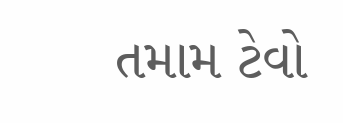તમામ ટેવો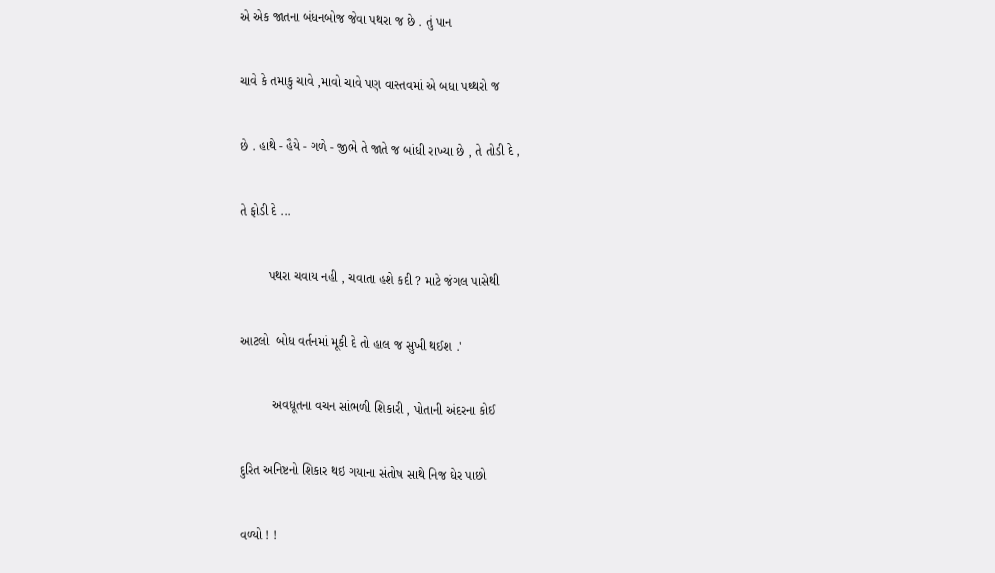એ એક જાતના બંધનબોજ જેવા પથરા જ છે . તું પાન


ચાવે કે તમાકુ ચાવે ,માવો ચાવે પણ વાસ્તવમાં એ બધા પથ્થરો જ


છે . હાથે - હૈયે - ગળે - જીભે તે જાતે જ બાંધી રાખ્યા છે , તે તોડી દે ,


તે ફોડી દે ...


        પથરા ચવાય નહી , ચવાતા હશે કદી ? માટે જંગલ પાસેથી


આટલો  બોધ વર્તનમાં મૂકી દે તો હાલ જ સુખી થઈશ .'


         અવધૂતના વચન સાંભળી શિકારી , પોતાની અંદરના કોઈ


દુરિત અનિષ્ટનો શિકાર થઇ ગયાના સંતોષ સાથે નિજ ઘેર પાછો


વળ્યો ! !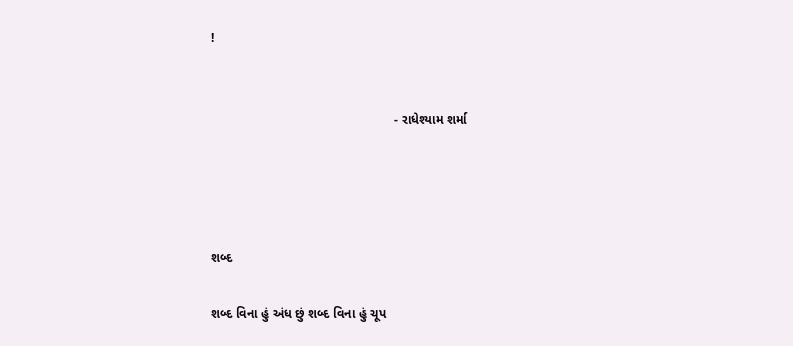!


                                                   - રાધેશ્યામ શર્મા




શબ્દ

શબ્દ વિના હું અંધ છું શબ્દ વિના હું ચૂપ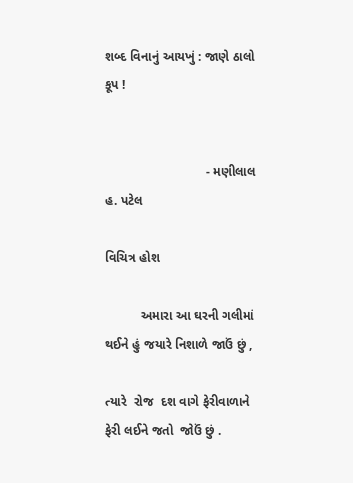શબ્દ વિનાનું આયખું : જાણે ઠાલો કૂપ !


                            - મણીલાલ હ. પટેલ

વિચિત્ર હોશ

          અમારા આ ઘરની ગલીમાં થઈને હું જયારે નિશાળે જાઉં છું ,

ત્યારે  રોજ  દશ વાગે ફેરીવાળાને ફેરી લઈને જતો  જોઉં છું .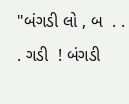"બંગડી લો , બ  . . . ગડી  ! બંગડી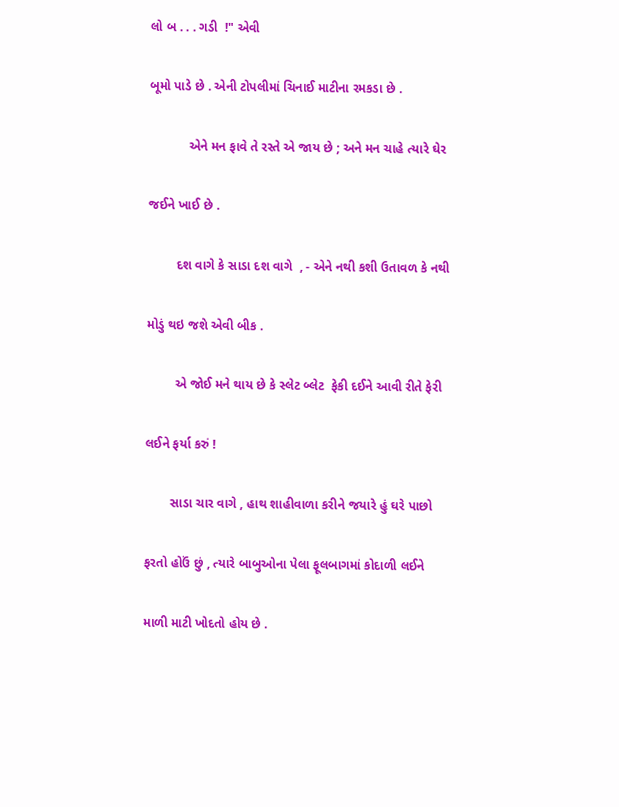લો બ . . . ગડી  !" એવી

બૂમો પાડે છે . એની ટોપલીમાં ચિનાઈ માટીના રમકડા છે .

           એને મન ફાવે તે રસ્તે એ જાય છે ; અને મન ચાહે ત્યારે ઘેર

જઈને ખાઈ છે .

        દશ વાગે કે સાડા દશ વાગે  , - એને નથી કશી ઉતાવળ કે નથી

મોડું થઇ જશે એવી બીક .

        એ જોઈ મને થાય છે કે સ્લેટ બ્લેટ  ફેકી દઈને આવી રીતે ફેરી

લઈને ફર્યા કરું !

       સાડા ચાર વાગે , હાથ શાહીવાળા કરીને જયારે હું ઘરે પાછો

ફરતો હોઉં છું , ત્યારે બાબુઓના પેલા ફૂલબાગમાં કોદાળી લઈને

માળી માટી ખોદતો હોય છે .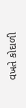વખતે કોદાળી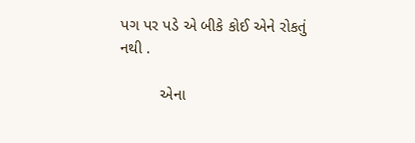પગ પર પડે એ બીકે કોઈ એને રોકતું નથી .

         એના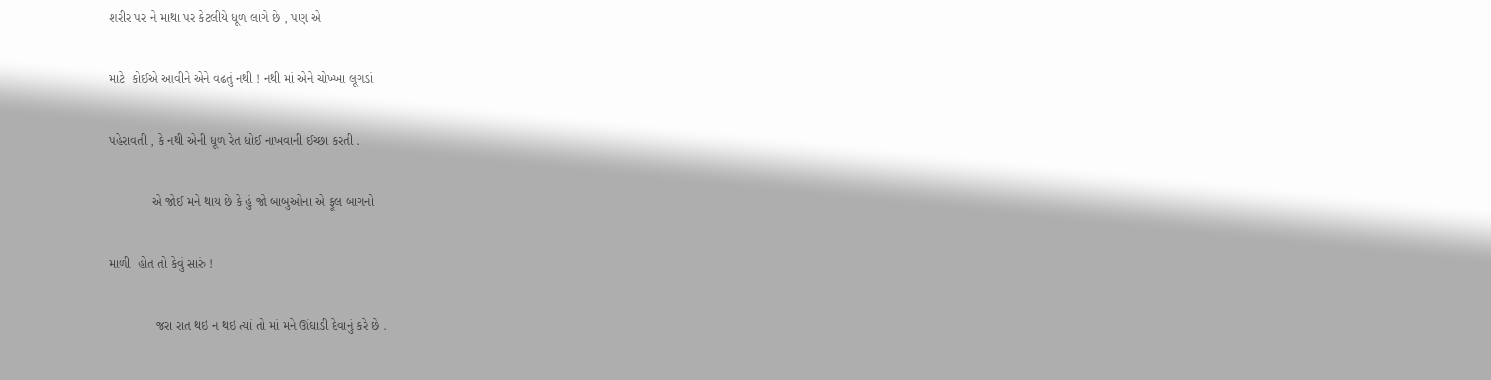શરીર પર ને માથા પર કેટલીયે ધૂળ લાગે છે , પણ એ

માટે  કોઈએ આવીને એને વઢતું નથી ! નથી માં એને ચોખ્ખા લૂગડાં

પહેરાવતી , કે નથી એની ધૂળ રેત ધોઈ નાખવાની ઈચ્છા કરતી .

            એ જોઈ મને થાય છે કે હું જો બાબુઓના એ ફૂલ બાગનો

માળી  હોત તો કેવું સારું !

             જરા રાત થઇ ન થઇ ત્યાં તો માં મને ઊંઘાડી દેવાનું કરે છે .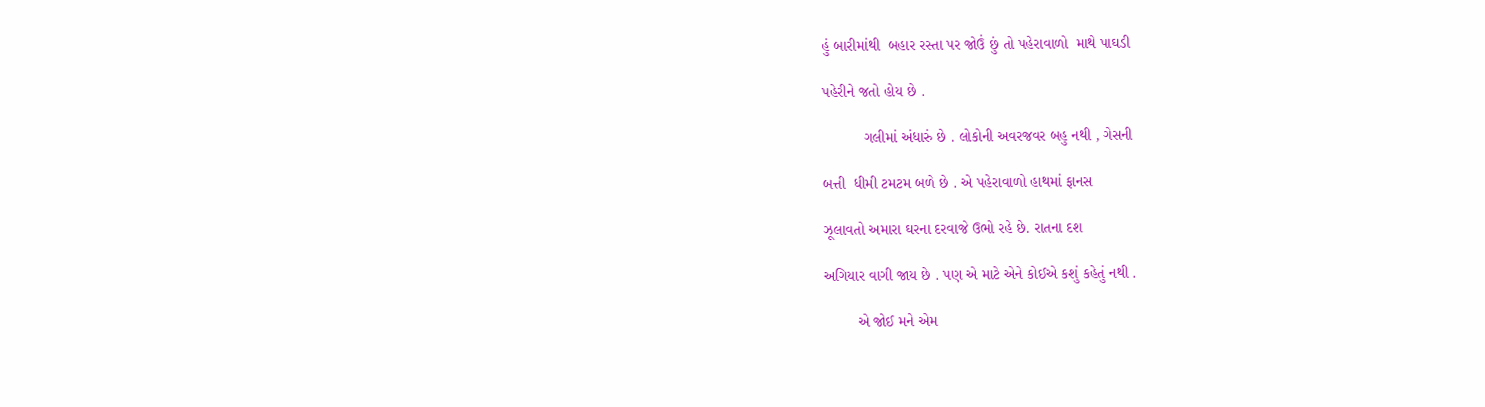હું બારીમાંથી  બહાર રસ્તા પર જોઉં છું તો પહેરાવાળો  માથે પાઘડી

પહેરીને જતો હોય છે .

          ગલીમાં અંધારું છે . લોકોની અવરજવર બહુ નથી , ગેસની

બત્તી  ધીમી ટમટમ બળે છે . એ પહેરાવાળો હાથમાં ફાનસ

ઝૂલાવતો અમારા ઘરના દરવાજે ઉભો રહે છે. રાતના દશ

અગિયાર વાગી જાય છે . પણ એ માટે એને કોઈએ કશું કહેતું નથી .

        એ જોઈ મને એમ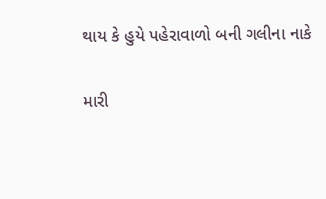થાય કે હુયે પહેરાવાળો બની ગલીના નાકે

મારી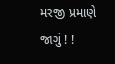મરજી પ્રમાણે જાગું ! !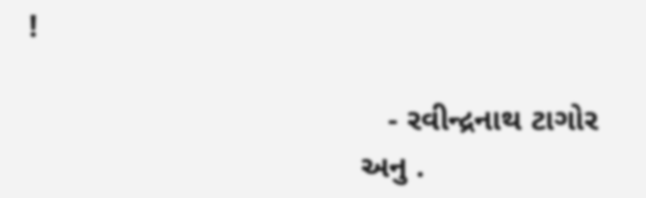!

                                        - રવીન્દ્રનાથ ટાગોર
                                     અનુ .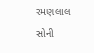રમણલાલ સોની